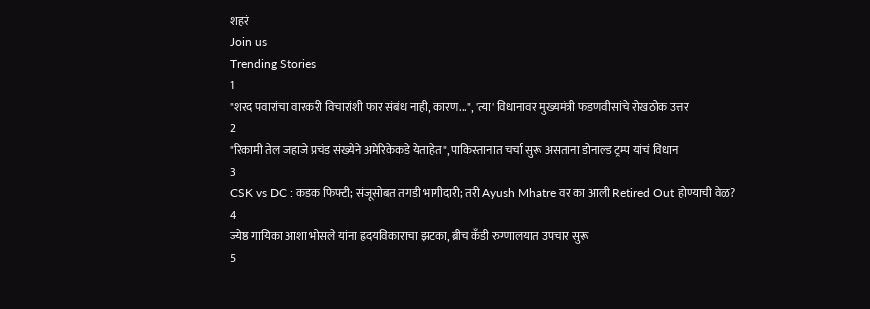शहरं
Join us
Trending Stories
1
"शरद पवारांचा वारकरी विचारांशी फार संबंध नाही, कारण...", 'त्या' विधानावर मुख्यमंत्री फडणवीसांचे रोखठोक उत्तर
2
"रिकामी तेल जहाजे प्रचंड संख्येने अमेरिकेकडे येताहेत", पाकिस्तानात चर्चा सुरू असताना डोनाल्ड ट्रम्प यांचं विधान
3
CSK vs DC : कडक फिफ्टी; संजूसोबत तगडी भागीदारी; तरी Ayush Mhatre वर का आली Retired Out होण्याची वेळ?
4
ज्येष्ठ गायिका आशा भोसले यांना ह्रदयविकाराचा झटका, ब्रीच कँडी रुग्णालयात उपचार सुरू
5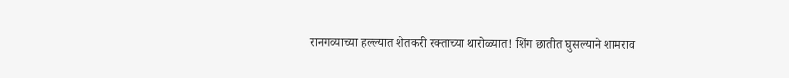रानगव्याच्या हल्ल्यात शेतकरी रक्ताच्या थारोळ्यात! शिंग छातीत घुसल्याने शामराव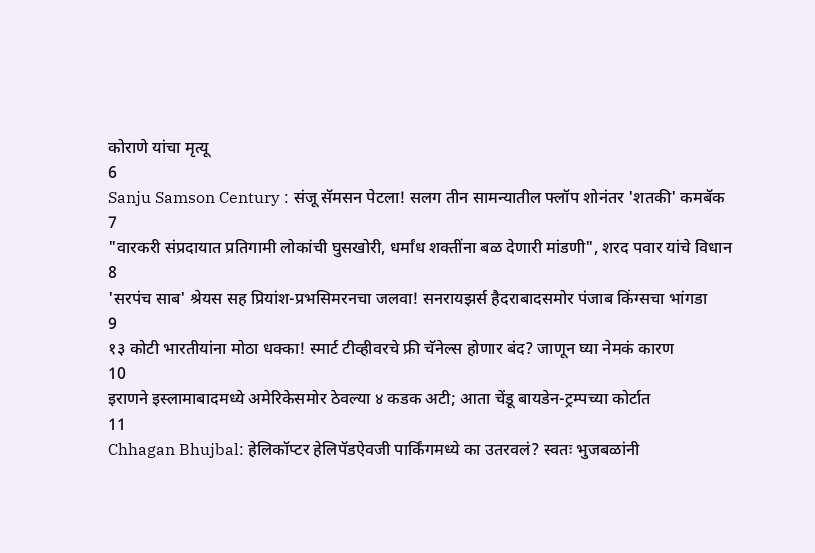कोराणे यांचा मृत्यू
6
Sanju Samson Century : संजू सॅमसन पेटला! सलग तीन सामन्यातील फ्लॉप शोनंतर 'शतकी' कमबॅक
7
"वारकरी संप्रदायात प्रतिगामी लोकांची घुसखोरी, धर्मांध शक्तींना बळ देणारी मांडणी", शरद पवार यांचे विधान
8
'सरपंच साब' श्रेयस सह प्रियांश-प्रभसिमरनचा जलवा! सनरायझर्स हैदराबादसमोर पंजाब किंग्सचा भांगडा
9
१३ कोटी भारतीयांना मोठा धक्का! स्मार्ट टीव्हीवरचे फ्री चॅनेल्स होणार बंद? जाणून घ्या नेमकं कारण
10
इराणने इस्लामाबादमध्ये अमेरिकेसमोर ठेवल्या ४ कडक अटी; आता चेंडू बायडेन-ट्रम्पच्या कोर्टात
11
Chhagan Bhujbal: हेलिकॉप्टर हेलिपॅडऐवजी पार्किंगमध्ये का उतरवलं? स्वतः भुजबळांनी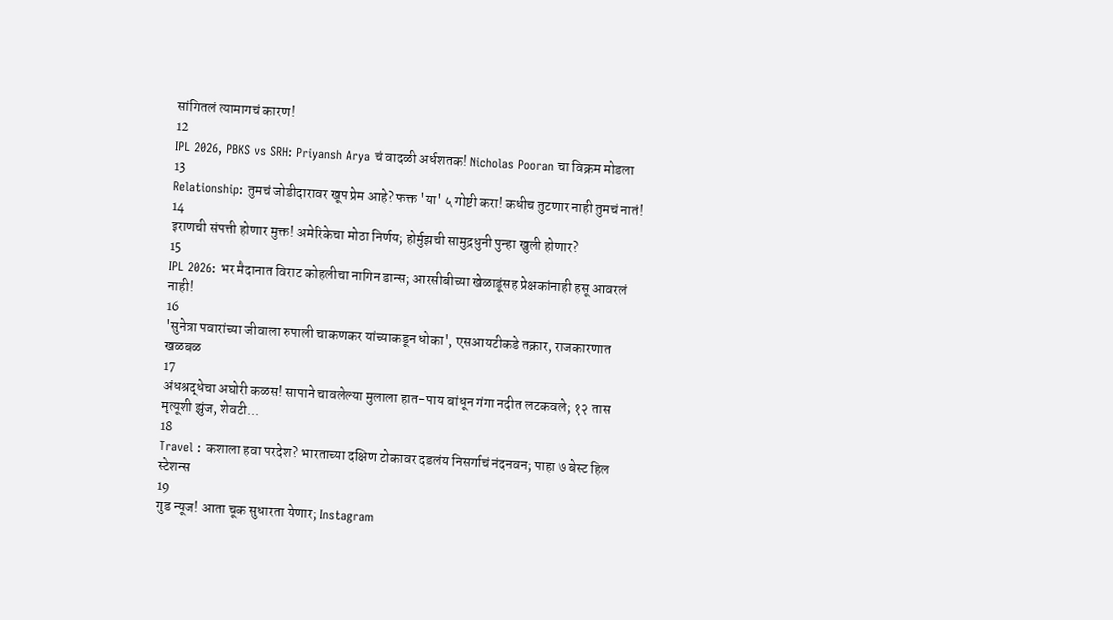सांगितलं त्यामागचं कारण!
12
IPL 2026, PBKS vs SRH: Priyansh Arya चं वादळी अर्धशतक! Nicholas Pooran चा विक्रम मोडला
13
Relationship: तुमचं जोडीदारावर खूप प्रेम आहे? फक्त 'या' ५ गोष्टी करा! कधीच तुटणार नाही तुमचं नातं!
14
इराणची संपत्ती होणार मुक्त! अमेरिकेचा मोठा निर्णय; होर्मुझची सामुद्रधुनी पुन्हा खुली होणार?
15
IPL 2026: भर मैदानात विराट कोहलीचा नागिन डान्स; आरसीबीच्या खेळाडूंसह प्रेक्षकांनाही हसू आवरलं नाही!
16
'सुनेत्रा पवारांच्या जीवाला रुपाली चाकणकर यांच्याकडून धोका', एसआयटीकडे तक्रार, राजकारणात खळबळ
17
अंधश्रद्धेचा अघोरी कळस! सापाने चावलेल्या मुलाला हात-पाय बांधून गंगा नदीत लटकवले; १२ तास मृत्यूशी झुंज, शेवटी...
18
Travel : कशाला हवा परदेश? भारताच्या दक्षिण टोकावर दडलंय निसर्गाचं नंदनवन; पाहा ७ बेस्ट हिल स्टेशन्स
19
गुड न्यूज! आता चूक सुधारता येणार; Instagram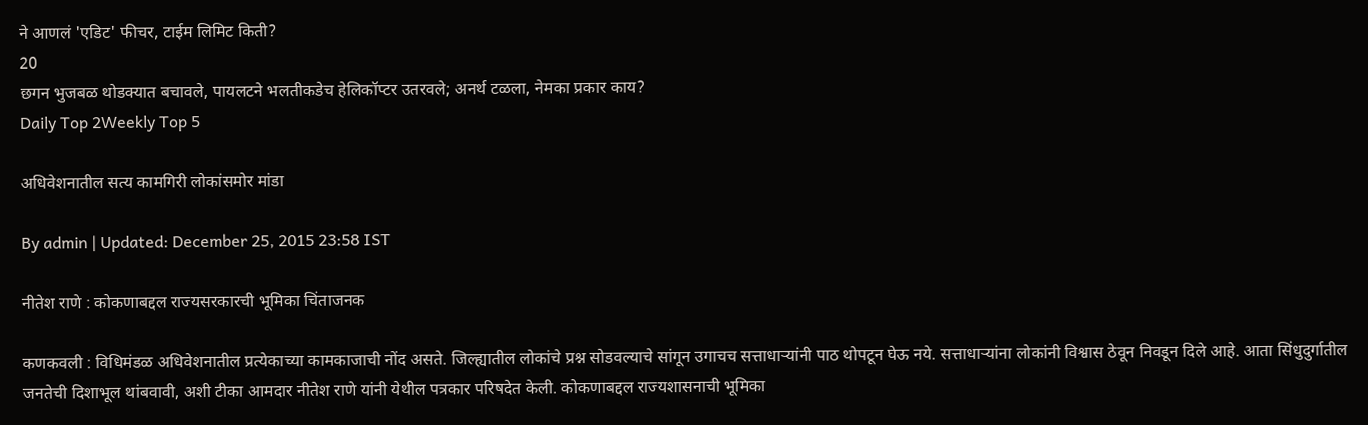ने आणलं 'एडिट' फीचर, टाईम लिमिट किती?
20
छगन भुजबळ थोडक्यात बचावले, पायलटने भलतीकडेच हेलिकॉप्टर उतरवले; अनर्थ टळला, नेमका प्रकार काय?
Daily Top 2Weekly Top 5

अधिवेशनातील सत्य कामगिरी लोकांसमोर मांडा

By admin | Updated: December 25, 2015 23:58 IST

नीतेश राणे : कोकणाबद्दल राज्यसरकारची भूमिका चिंताजनक

कणकवली : विधिमंडळ अधिवेशनातील प्रत्येकाच्या कामकाजाची नोंद असते. जिल्ह्यातील लोकांचे प्रश्न सोडवल्याचे सांगून उगाचच सत्ताधाऱ्यांनी पाठ थोपटून घेऊ नये. सत्ताधाऱ्यांना लोकांनी विश्वास ठेवून निवडून दिले आहे. आता सिंधुदुर्गातील जनतेची दिशाभूल थांबवावी, अशी टीका आमदार नीतेश राणे यांनी येथील पत्रकार परिषदेत केली. कोकणाबद्दल राज्यशासनाची भूमिका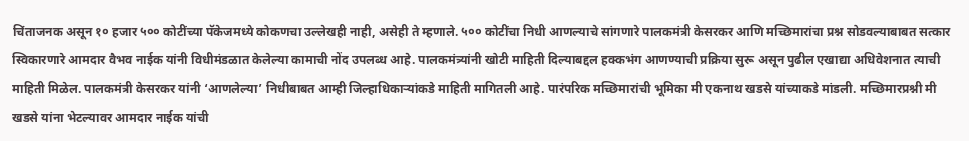चिंताजनक असून १० हजार ५०० कोटींच्या पॅकेजमध्ये कोकणचा उल्लेखही नाही, असेही ते म्हणाले. ५०० कोटींचा निधी आणल्याचे सांगणारे पालकमंत्री केसरकर आणि मच्छिमारांचा प्रश्न सोडवल्याबाबत सत्कार स्विकारणारे आमदार वैभव नाईक यांनी विधीमंडळात केलेल्या कामाची नोंद उपलब्ध आहे. पालकमंत्र्यांनी खोटी माहिती दिल्याबद्दल हक्कभंग आणण्याची प्रक्रिया सुरू असून पुढील एखाद्या अधिवेशनात त्याची माहिती मिळेल. पालकमंत्री केसरकर यांनी ‘आणलेल्या’ निधीबाबत आम्ही जिल्हाधिकाऱ्यांकडे माहिती मागितली आहे. पारंपरिक मच्छिमारांची भूमिका मी एकनाथ खडसे यांच्याकडे मांडली. मच्छिमारप्रश्नी मी खडसे यांना भेटल्यावर आमदार नाईक यांची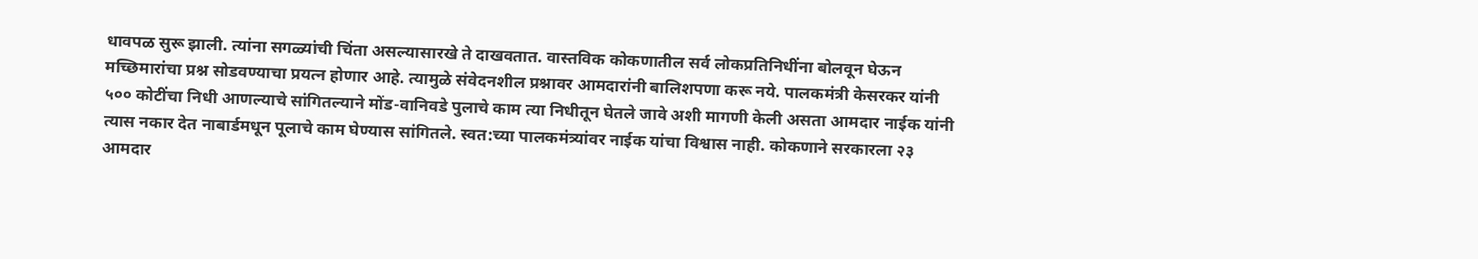धावपळ सुरू झाली. त्यांना सगळ्यांची चिंता असल्यासारखे ते दाखवतात. वास्तविक कोकणातील सर्व लोकप्रतिनिधींना बोलवून घेऊन मच्छिमारांचा प्रश्न सोडवण्याचा प्रयत्न होणार आहे. त्यामुळे संवेदनशील प्रश्नावर आमदारांनी बालिशपणा करू नये. पालकमंत्री केसरकर यांनी ५०० कोटींचा निधी आणल्याचे सांगितल्याने मोंड-वानिवडे पुलाचे काम त्या निधीतून घेतले जावे अशी मागणी केली असता आमदार नाईक यांनी त्यास नकार देत नाबार्डमधून पूलाचे काम घेण्यास सांगितले. स्वत:च्या पालकमंत्र्यांवर नाईक यांचा विश्वास नाही. कोकणाने सरकारला २३ आमदार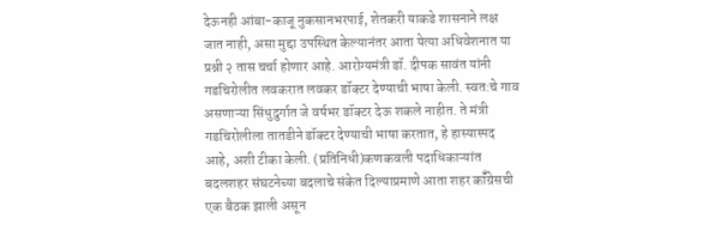देऊनही आंबा-काजू नुकसानभरपाई, शेतकरी याकडे शासनाने लक्ष जात नाही, असा मुद्दा उपस्थित केल्यानंतर आता येत्या अधिवेशनात या प्रश्नी २ तास चर्चा होणार आहे. आरोग्यमंत्री डॉ. दीपक सावंत यांनी गडचिरोलीत लवकरात लवकर डॉक्टर देण्याची भाषा केली. स्वत:चे गाव असणाऱ्या सिंधुदुर्गात जे वर्षभर डॉक्टर देऊ शकले नाहीत. ते मंत्री गडचिरोलीला तातडीने डॉक्टर देण्याची भाषा करतात, हे हास्यास्पद आहे, अशी टीका केली. (प्रतिनिधी)कणकवली पदाधिकाऱ्यांत बदलशहर संघटनेच्या बदलाचे संकेत दिल्याप्रमाणे आता शहर कॉँग्रेसची एक बैठक झाली असून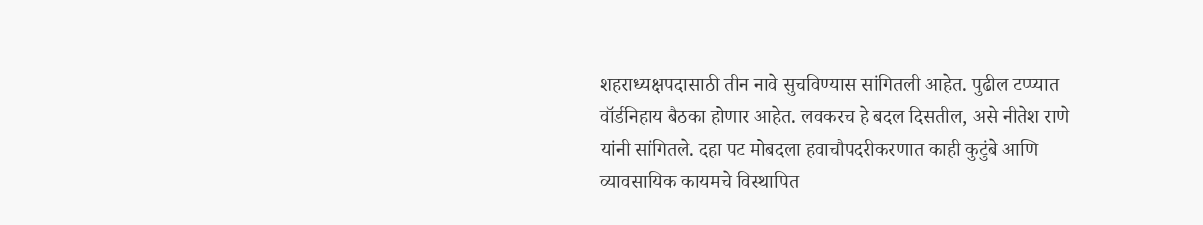शहराध्यक्षपदासाठी तीन नावे सुचविण्यास सांगितली आहेत. पुढील टप्प्यात वॉर्डनिहाय बैठका होणार आहेत. लवकरच हे बदल दिसतील, असे नीतेश राणे यांनी सांगितले. दहा पट मोबदला हवाचौपदरीकरणात काही कुटुंबे आणि व्यावसायिक कायमचे विस्थापित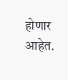होणार आहेत.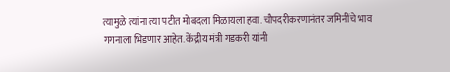त्यामुळे त्यांना त्या पटीत मोबदला मिळायला हवा. चौपदरीकरणानंतर जमिनींचे भाव गगनाला भिडणार आहेत. केंद्रीय मंत्री गडकरी यांनी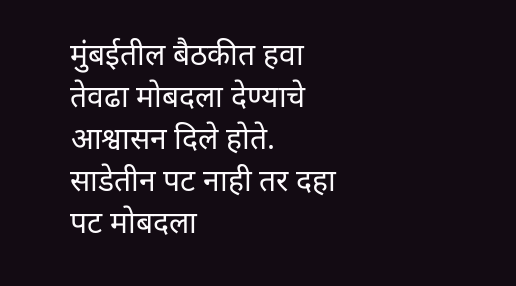मुंबईतील बैठकीत हवा तेवढा मोबदला देण्याचे आश्वासन दिले होते. साडेतीन पट नाही तर दहा पट मोबदला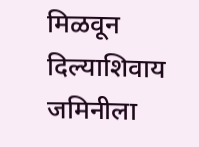मिळवून दिल्याशिवाय जमिनीला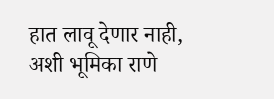हात लावू देणार नाही, अशी भूमिका राणे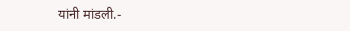यांनी मांडली.-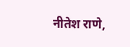नीतेश राणे,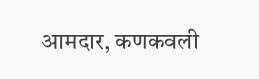आमदार, कणकवली